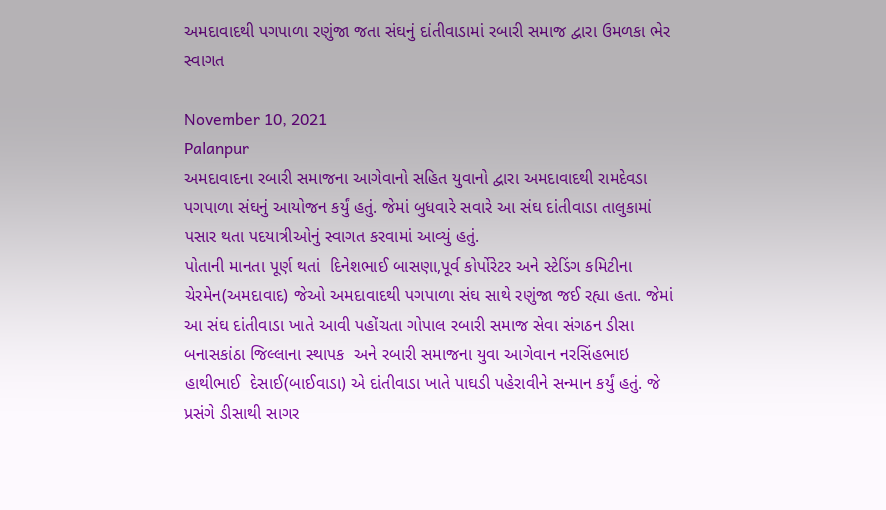અમદાવાદથી પગપાળા રણુંજા જતા સંઘનું દાંતીવાડામાં રબારી સમાજ દ્વારા ઉમળકા ભેર સ્વાગત

November 10, 2021
Palanpur
અમદાવાદના રબારી સમાજના આગેવાનો સહિત યુવાનો દ્વારા અમદાવાદથી રામદેવડા  પગપાળા સંઘનું આયોજન કર્યું હતું. જેમાં બુધવારે સવારે આ સંઘ દાંતીવાડા તાલુકામાં પસાર થતા પદયાત્રીઓનું સ્વાગત કરવામાં આવ્યું હતું.
પોતાની માનતા પૂર્ણ થતાં  દિનેશભાઈ બાસણા,પૂર્વ કોર્પોરેટર અને સ્ટેડિંગ કમિટીના ચેરમેન(અમદાવાદ) જેઓ અમદાવાદથી પગપાળા સંઘ સાથે રણુંજા જઈ રહ્યા હતા. જેમાં આ સંઘ દાંતીવાડા ખાતે આવી પહોંચતા ગોપાલ રબારી સમાજ સેવા સંગઠન ડીસા બનાસકાંઠા જિલ્લાના સ્થાપક  અને રબારી સમાજના યુવા આગેવાન નરસિંહભાઇ   હાથીભાઈ  દેસાઈ(બાઈવાડા) એ દાંતીવાડા ખાતે પાઘડી પહેરાવીને સન્માન કર્યું હતું. જે પ્રસંગે ડીસાથી સાગર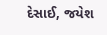દેસાઈ, જયેશ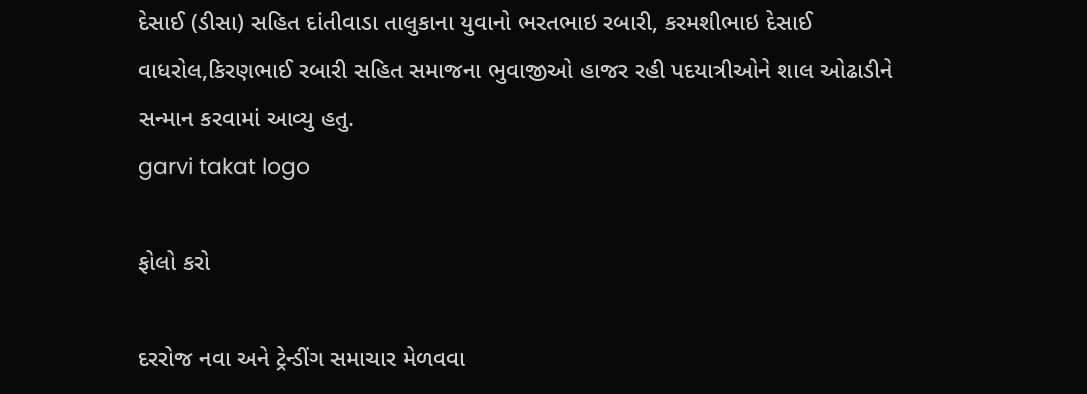દેસાઈ (ડીસા) સહિત દાંતીવાડા તાલુકાના યુવાનો ભરતભાઇ રબારી, કરમશીભાઇ દેસાઈ વાધરોલ,કિરણભાઈ રબારી સહિત સમાજના ભુવાજીઓ હાજર રહી પદયાત્રીઓને શાલ ઓઢાડીને સન્માન કરવામાં આવ્યુ હતુ.
garvi takat logo

ફોલો કરો

દરરોજ નવા અને ટ્રેન્ડીંગ સમાચાર મેળવવા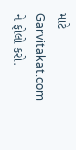માટે Garvitakat.com ને ફોલો કરો.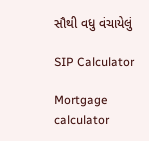સૌથી વધુ વંચાયેલું

SIP Calculator

Mortgage calculator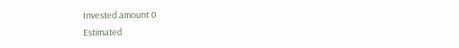Invested amount 0
Estimated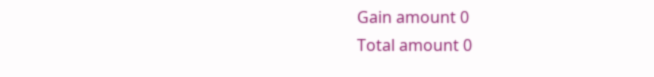Gain amount 0
Total amount 0